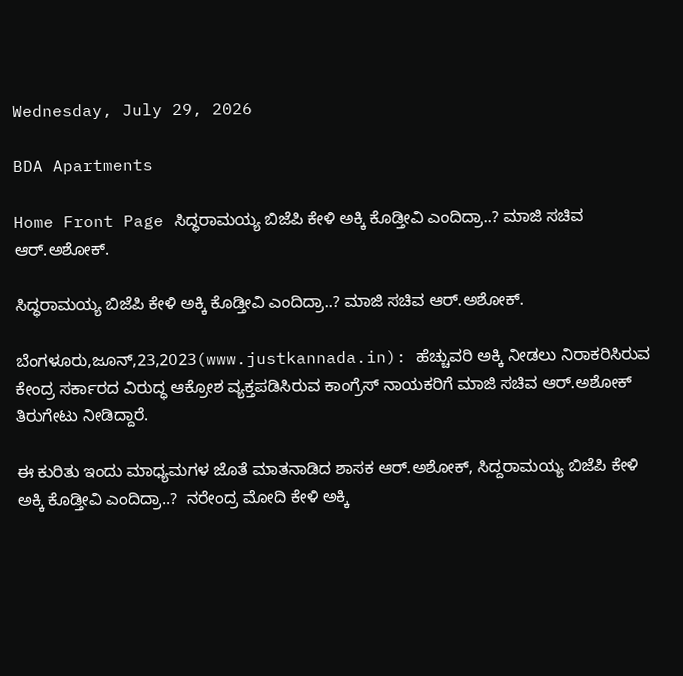Wednesday, July 29, 2026

BDA Apartments

Home Front Page ಸಿದ‍್ಧರಾಮಯ್ಯ ಬಿಜೆಪಿ ಕೇಳಿ ಅಕ್ಕಿ ಕೊಡ್ತೀವಿ ಎಂದಿದ್ರಾ..? ಮಾಜಿ ಸಚಿವ ಆರ್.ಅಶೋಕ್.

ಸಿದ‍್ಧರಾಮಯ್ಯ ಬಿಜೆಪಿ ಕೇಳಿ ಅಕ್ಕಿ ಕೊಡ್ತೀವಿ ಎಂದಿದ್ರಾ..? ಮಾಜಿ ಸಚಿವ ಆರ್.ಅಶೋಕ್.

ಬೆಂಗಳೂರು,ಜೂನ್,23,2023(www.justkannada.in): ಹೆಚ್ಚುವರಿ ಅಕ್ಕಿ ನೀಡಲು ನಿರಾಕರಿಸಿರುವ ಕೇಂದ್ರ ಸರ್ಕಾರದ ವಿರುದ್ಧ ಆಕ್ರೋಶ ವ್ಯಕ್ತಪಡಿಸಿರುವ ಕಾಂಗ್ರೆಸ್ ನಾಯಕರಿಗೆ ಮಾಜಿ ಸಚಿವ ಆರ್.ಅಶೋಕ್ ತಿರುಗೇಟು ನೀಡಿದ್ದಾರೆ.

ಈ ಕುರಿತು ಇಂದು ಮಾಧ್ಯಮಗಳ ಜೊತೆ ಮಾತನಾಡಿದ ಶಾಸಕ ಆರ್.ಅಶೋಕ್, ಸಿದ್ದರಾಮಯ್ಯ ಬಿಜೆಪಿ ಕೇಳಿ ಅಕ್ಕಿ ಕೊಡ್ತೀವಿ ಎಂದಿದ್ರಾ..?  ನರೇಂದ್ರ ಮೋದಿ ಕೇಳಿ ಅಕ್ಕಿ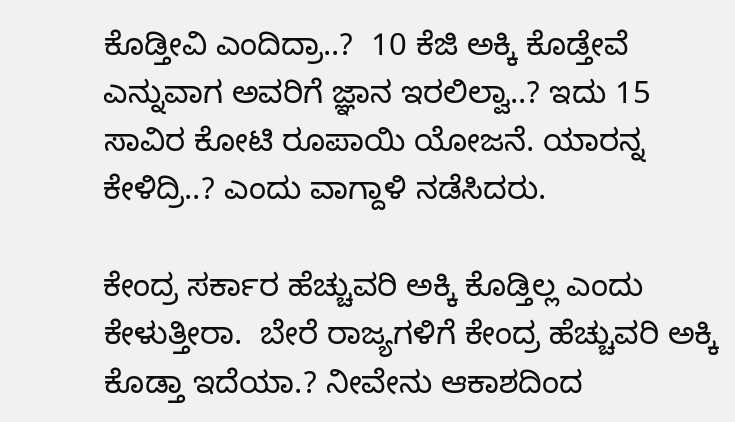ಕೊಡ್ತೀವಿ ಎಂದಿದ್ರಾ..?  10 ಕೆಜಿ ಅಕ್ಕಿ ಕೊಡ್ತೇವೆ ಎನ್ನುವಾಗ ಅವರಿಗೆ ಜ್ಞಾನ ಇರಲಿಲ್ವಾ..? ಇದು 15 ಸಾವಿರ ಕೋಟಿ ರೂಪಾಯಿ ಯೋಜನೆ. ಯಾರನ್ನ ಕೇಳಿದ್ರಿ..? ಎಂದು ವಾಗ್ದಾಳಿ ನಡೆಸಿದರು.

ಕೇಂದ್ರ ಸರ್ಕಾರ ಹೆಚ್ಚುವರಿ ಅಕ್ಕಿ ಕೊಡ್ತಿಲ್ಲ ಎಂದು ಕೇಳುತ್ತೀರಾ.  ಬೇರೆ ರಾಜ್ಯಗಳಿಗೆ ಕೇಂದ್ರ ಹೆಚ್ಚುವರಿ ಅಕ್ಕಿ ಕೊಡ್ತಾ ಇದೆಯಾ.? ನೀವೇನು ಆಕಾಶದಿಂದ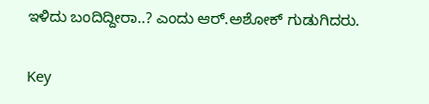ಇಳಿದು ಬಂದಿದ್ದೀರಾ..? ಎಂದು ಆರ್.ಅಶೋಕ್ ಗುಡುಗಿದರು.

Key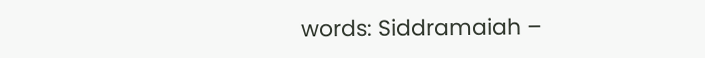words: Siddramaiah –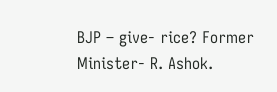BJP – give- rice? Former Minister- R. Ashok.